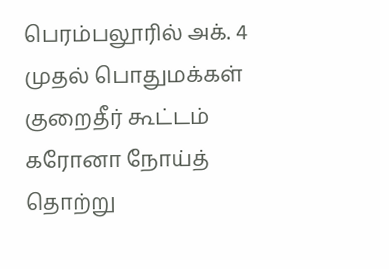பெரம்பலூரில் அக். 4 முதல் பொதுமக்கள் குறைதீர் கூட்டம்
கரோனா நோய்த் தொற்று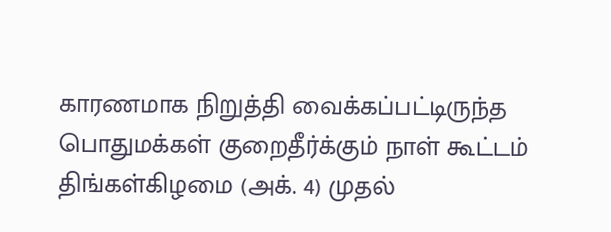காரணமாக நிறுத்தி வைக்கப்பட்டிருந்த பொதுமக்கள் குறைதீர்க்கும் நாள் கூட்டம் திங்கள்கிழமை (அக். 4) முதல்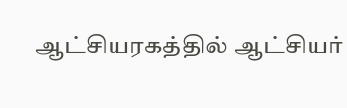ஆட்சியரகத்தில் ஆட்சியர்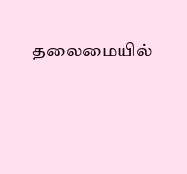தலைமையில்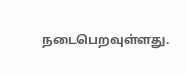நடைபெறவுள்ளது.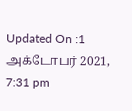Updated On :1 அக்டோபர் 2021, 7:31 pm